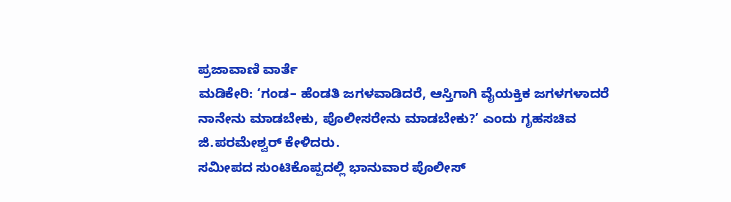ಪ್ರಜಾವಾಣಿ ವಾರ್ತೆ
ಮಡಿಕೇರಿ: ‘ಗಂಡ– ಹೆಂಡತಿ ಜಗಳವಾಡಿದರೆ, ಆಸ್ತಿಗಾಗಿ ವೈಯಕ್ತಿಕ ಜಗಳಗಳಾದರೆ ನಾನೇನು ಮಾಡಬೇಕು, ಪೊಲೀಸರೇನು ಮಾಡಬೇಕು?’ ಎಂದು ಗೃಹಸಚಿವ ಜಿ.ಪರಮೇಶ್ವರ್ ಕೇಳಿದರು.
ಸಮೀಪದ ಸುಂಟಿಕೊಪ್ಪದಲ್ಲಿ ಭಾನುವಾರ ಪೊಲೀಸ್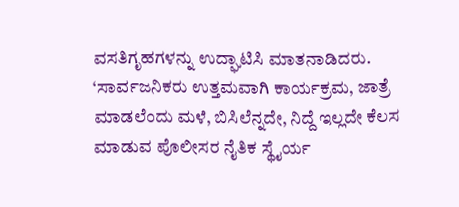ವಸತಿಗೃಹಗಳನ್ನು ಉದ್ಘಾಟಿಸಿ ಮಾತನಾಡಿದರು.
‘ಸಾರ್ವಜನಿಕರು ಉತ್ತಮವಾಗಿ ಕಾರ್ಯಕ್ರಮ, ಜಾತ್ರೆ ಮಾಡಲೆಂದು ಮಳೆ, ಬಿಸಿಲೆನ್ನದೇ, ನಿದ್ದೆ ಇಲ್ಲದೇ ಕೆಲಸ ಮಾಡುವ ಪೊಲೀಸರ ನೈತಿಕ ಸ್ಥೈರ್ಯ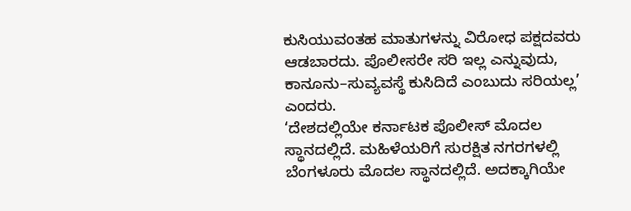ಕುಸಿಯುವಂತಹ ಮಾತುಗಳನ್ನು ವಿರೋಧ ಪಕ್ಷದವರು ಆಡಬಾರದು. ಪೊಲೀಸರೇ ಸರಿ ಇಲ್ಲ ಎನ್ನುವುದು, ಕಾನೂನು–ಸುವ್ಯವಸ್ಥೆ ಕುಸಿದಿದೆ ಎಂಬುದು ಸರಿಯಲ್ಲ’ ಎಂದರು.
‘ದೇಶದಲ್ಲಿಯೇ ಕರ್ನಾಟಕ ಪೊಲೀಸ್ ಮೊದಲ ಸ್ಥಾನದಲ್ಲಿದೆ. ಮಹಿಳೆಯರಿಗೆ ಸುರಕ್ಷಿತ ನಗರಗಳಲ್ಲಿ ಬೆಂಗಳೂರು ಮೊದಲ ಸ್ಥಾನದಲ್ಲಿದೆ. ಅದಕ್ಕಾಗಿಯೇ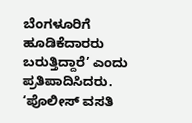ಬೆಂಗಳೂರಿಗೆ ಹೂಡಿಕೆದಾರರು ಬರುತ್ತಿದ್ದಾರೆ’ ಎಂದು ಪ್ರತಿಪಾದಿಸಿದರು.
‘ಪೊಲೀಸ್ ವಸತಿ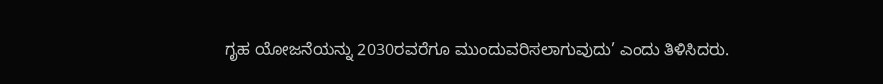ಗೃಹ ಯೋಜನೆಯನ್ನು 2030ರವರೆಗೂ ಮುಂದುವರಿಸಲಾಗುವುದು’ ಎಂದು ತಿಳಿಸಿದರು.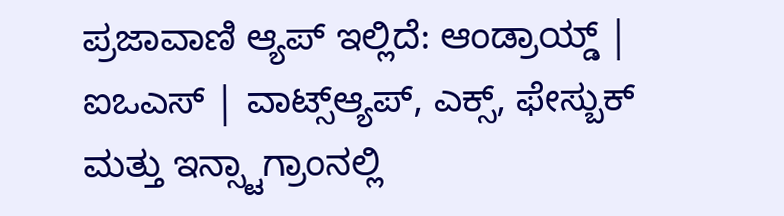ಪ್ರಜಾವಾಣಿ ಆ್ಯಪ್ ಇಲ್ಲಿದೆ: ಆಂಡ್ರಾಯ್ಡ್ | ಐಒಎಸ್ | ವಾಟ್ಸ್ಆ್ಯಪ್, ಎಕ್ಸ್, ಫೇಸ್ಬುಕ್ ಮತ್ತು ಇನ್ಸ್ಟಾಗ್ರಾಂನಲ್ಲಿ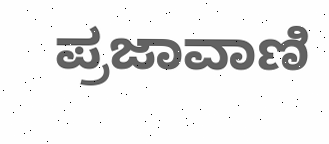ಪ್ರಜಾವಾಣಿ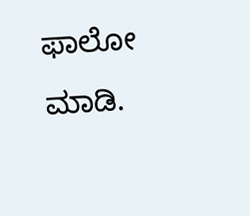ಫಾಲೋ ಮಾಡಿ.